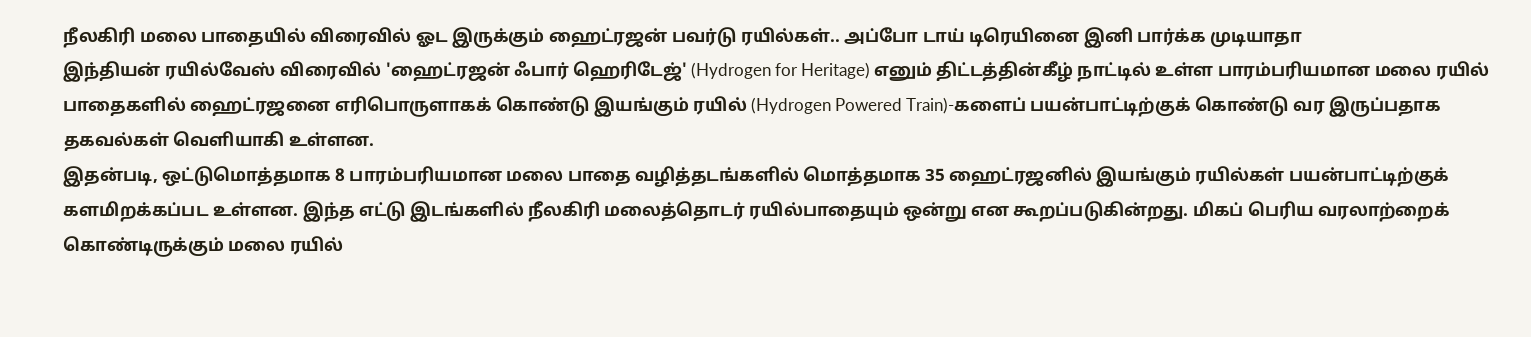நீலகிரி மலை பாதையில் விரைவில் ஓட இருக்கும் ஹைட்ரஜன் பவர்டு ரயில்கள்.. அப்போ டாய் டிரெயினை இனி பார்க்க முடியாதா
இந்தியன் ரயில்வேஸ் விரைவில் 'ஹைட்ரஜன் ஃபார் ஹெரிடேஜ்' (Hydrogen for Heritage) எனும் திட்டத்தின்கீழ் நாட்டில் உள்ள பாரம்பரியமான மலை ரயில் பாதைகளில் ஹைட்ரஜனை எரிபொருளாகக் கொண்டு இயங்கும் ரயில் (Hydrogen Powered Train)-களைப் பயன்பாட்டிற்குக் கொண்டு வர இருப்பதாக தகவல்கள் வெளியாகி உள்ளன.
இதன்படி, ஒட்டுமொத்தமாக 8 பாரம்பரியமான மலை பாதை வழித்தடங்களில் மொத்தமாக 35 ஹைட்ரஜனில் இயங்கும் ரயில்கள் பயன்பாட்டிற்குக் களமிறக்கப்பட உள்ளன. இந்த எட்டு இடங்களில் நீலகிரி மலைத்தொடர் ரயில்பாதையும் ஒன்று என கூறப்படுகின்றது. மிகப் பெரிய வரலாற்றைக் கொண்டிருக்கும் மலை ரயில்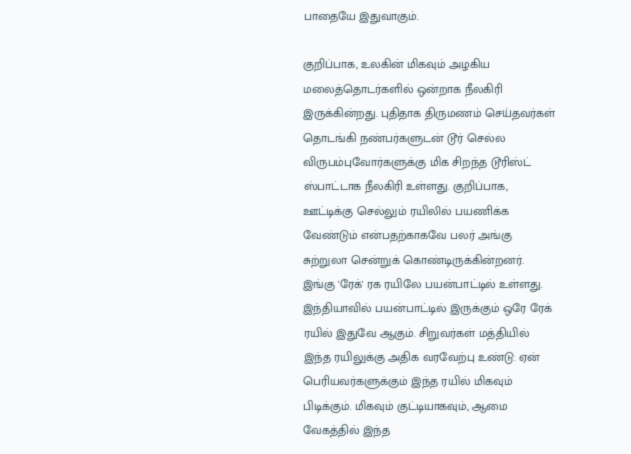பாதையே இதுவாகும்.

குறிப்பாக, உலகின் மிகவும் அழகிய மலைத்தொடர்களில் ஒன்றாக நீலகிரி இருக்கின்றது. புதிதாக திருமணம் செய்தவர்கள் தொடங்கி நண்பர்களுடன் டூர் செல்ல விருபம்புவோர்களுக்கு மிக சிறந்த டூரிஸ்ட் ஸ்பாட்டாக நீலகிரி உள்ளது. குறிப்பாக, ஊட்டிக்கு செல்லும் ரயிலில் பயணிக்க வேண்டும் என்பதற்காகவே பலர் அங்கு சுற்றுலா சென்றுக் கொண்டிருக்கின்றனர்.
இங்கு 'ரேக்' ரக ரயிலே பயன்பாட்டில் உள்ளது. இந்தியாவில் பயன்பாட்டில் இருக்கும் ஒரே ரேக் ரயில் இதுவே ஆகும். சிறுவர்கள் மத்தியில் இந்த ரயிலுக்கு அதிக வரவேற்பு உண்டு. ஏன் பெரியவர்களுக்கும் இந்த ரயில் மிகவும் பிடிக்கும். மிகவும் குட்டியாகவும், ஆமை வேகத்தில் இந்த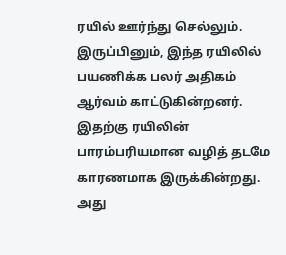ரயில் ஊர்ந்து செல்லும்.
இருப்பினும், இந்த ரயிலில் பயணிக்க பலர் அதிகம் ஆர்வம் காட்டுகின்றனர். இதற்கு ரயிலின் பாரம்பரியமான வழித் தடமே காரணமாக இருக்கின்றது. அது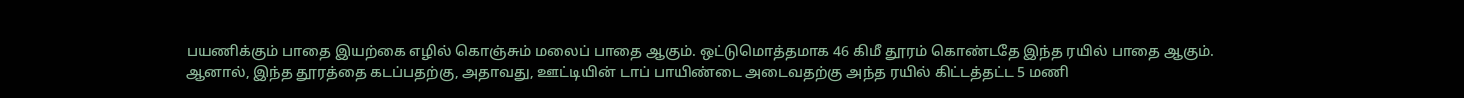பயணிக்கும் பாதை இயற்கை எழில் கொஞ்சும் மலைப் பாதை ஆகும். ஒட்டுமொத்தமாக 46 கிமீ தூரம் கொண்டதே இந்த ரயில் பாதை ஆகும்.
ஆனால், இந்த தூரத்தை கடப்பதற்கு, அதாவது, ஊட்டியின் டாப் பாயிண்டை அடைவதற்கு அந்த ரயில் கிட்டத்தட்ட 5 மணி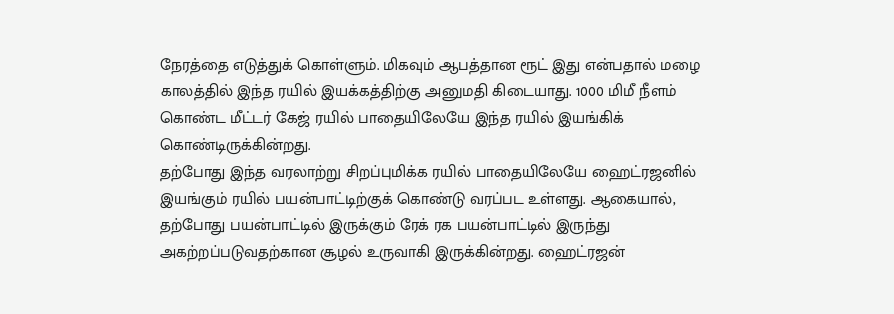நேரத்தை எடுத்துக் கொள்ளும். மிகவும் ஆபத்தான ரூட் இது என்பதால் மழை காலத்தில் இந்த ரயில் இயக்கத்திற்கு அனுமதி கிடையாது. 1000 மிமீ நீளம் கொண்ட மீட்டர் கேஜ் ரயில் பாதையிலேயே இந்த ரயில் இயங்கிக் கொண்டிருக்கின்றது.
தற்போது இந்த வரலாற்று சிறப்புமிக்க ரயில் பாதையிலேயே ஹைட்ரஜனில் இயங்கும் ரயில் பயன்பாட்டிற்குக் கொண்டு வரப்பட உள்ளது. ஆகையால், தற்போது பயன்பாட்டில் இருக்கும் ரேக் ரக பயன்பாட்டில் இருந்து அகற்றப்படுவதற்கான சூழல் உருவாகி இருக்கின்றது. ஹைட்ரஜன்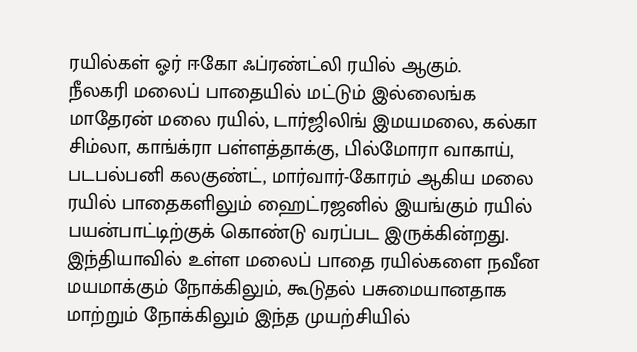ரயில்கள் ஓர் ஈகோ ஃப்ரண்ட்லி ரயில் ஆகும்.
நீலகரி மலைப் பாதையில் மட்டும் இல்லைங்க மாதேரன் மலை ரயில், டார்ஜிலிங் இமயமலை, கல்கா சிம்லா, காங்க்ரா பள்ளத்தாக்கு, பில்மோரா வாகாய், படபல்பனி கலகுண்ட், மார்வார்-கோரம் ஆகிய மலை ரயில் பாதைகளிலும் ஹைட்ரஜனில் இயங்கும் ரயில் பயன்பாட்டிற்குக் கொண்டு வரப்பட இருக்கின்றது.
இந்தியாவில் உள்ள மலைப் பாதை ரயில்களை நவீன மயமாக்கும் நோக்கிலும், கூடுதல் பசுமையானதாக மாற்றும் நோக்கிலும் இந்த முயற்சியில்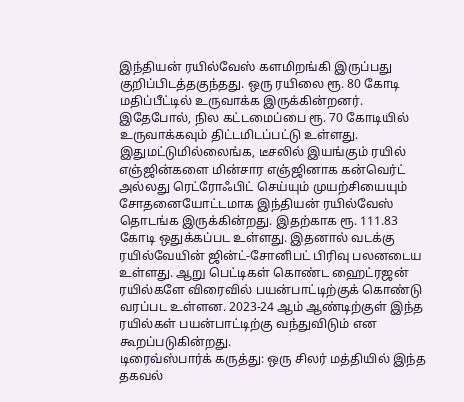இந்தியன் ரயில்வேஸ் களமிறங்கி இருப்பது குறிப்பிடத்தகுந்தது. ஒரு ரயிலை ரூ. 80 கோடி மதிப்பீட்டில் உருவாக்க இருக்கின்றனர். இதேபோல், நில கட்டமைப்பை ரூ. 70 கோடியில் உருவாக்கவும் திட்டமிடப்பட்டு உள்ளது.
இதுமட்டுமில்லைங்க, டீசலில் இயங்கும் ரயில் எஞ்ஜின்களை மின்சார எஞ்ஜினாக கன்வெர்ட் அல்லது ரெட்ரோஃபிட் செய்யும் முயற்சியையும் சோதனையோட்டமாக இந்தியன் ரயில்வேஸ் தொடங்க இருக்கின்றது. இதற்காக ரூ. 111.83 கோடி ஒதுக்கப்பட உள்ளது. இதனால் வடக்கு ரயில்வேயின் ஜின்ட்-சோனிபட் பிரிவு பலனடைய உள்ளது. ஆறு பெட்டிகள் கொண்ட ஹைட்ரஜன் ரயில்களே விரைவில் பயன்பாட்டிற்குக் கொண்டு வரப்பட உள்ளன. 2023-24 ஆம் ஆண்டிற்குள் இந்த ரயில்கள் பயன்பாட்டிற்கு வந்துவிடும் என கூறப்படுகின்றது.
டிரைவ்ஸ்பார்க் கருத்து: ஒரு சிலர் மத்தியில் இந்த தகவல்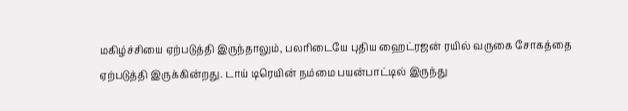மகிழ்ச்சியை ஏற்படுத்தி இருந்தாலும், பலரிடையே புதிய ஹைட்ரஜன் ரயில் வருகை சோகத்தை ஏற்படுத்தி இருக்கின்றது. டாய் டிரெயின் நம்மை பயன்பாட்டில் இருந்து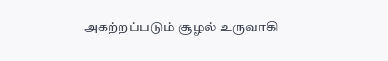அகற்றப்படும் சூழல் உருவாகி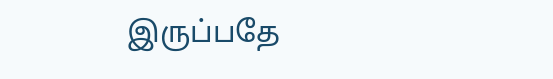இருப்பதே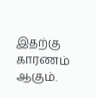இதற்கு காரணம் ஆகும்.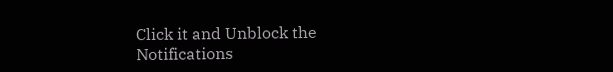Click it and Unblock the Notifications